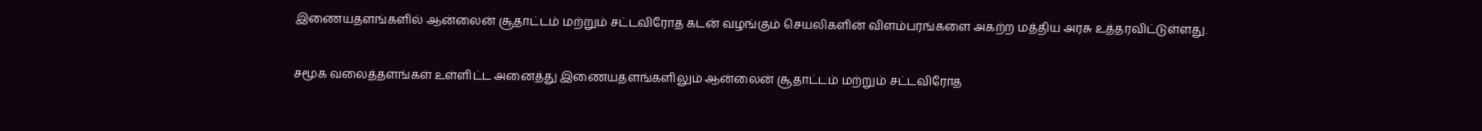இணையதளங்களில் ஆன்லைன் சூதாட்டம் மற்றும் சட்டவிரோத கடன் வழங்கும் செயலிகளின் விளம்பரங்களை அகற்ற மத்திய அரசு உத்தரவிட்டுள்ளது.

சமூக வலைத்தளங்கள் உள்ளிட்ட அனைத்து இணையதளங்களிலும் ஆன்லைன் சூதாட்டம் மற்றும் சட்டவிரோத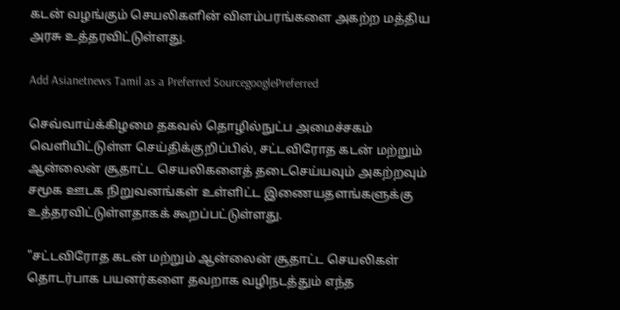கடன் வழங்கும் செயலிகளின் விளம்பரங்களை அகற்ற மத்திய அரசு உத்தரவிட்டுள்ளது.

Add Asianetnews Tamil as a Preferred SourcegooglePreferred

செவ்வாய்க்கிழமை தகவல் தொழில்நுட்ப அமைச்சகம் வெளியிட்டுள்ள செய்திக்குறிப்பில், சட்டவிரோத கடன் மற்றும் ஆன்லைன் சூதாட்ட செயலிகளைத் தடைசெய்யவும் அகற்றவும் சமூக ஊடக நிறுவனங்கள் உள்ளிட்ட இணையதளங்களுக்கு உத்தரவிட்டுள்ளதாகக் கூறப்பட்டுள்ளது.

"சட்டவிரோத கடன் மற்றும் ஆன்லைன் சூதாட்ட செயலிகள் தொடர்பாக பயனர்களை தவறாக வழிநடத்தும் எந்த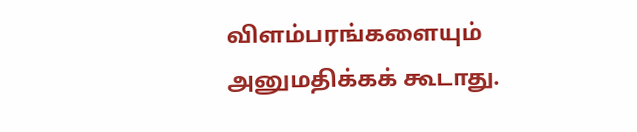விளம்பரங்களையும் அனுமதிக்கக் கூடாது.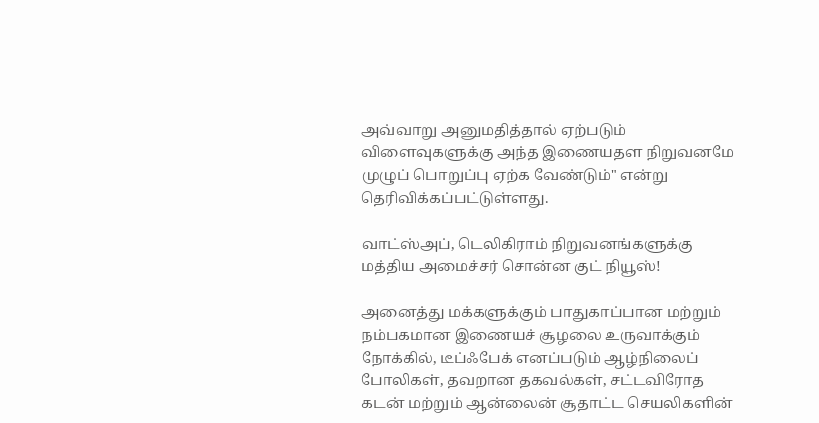அவ்வாறு அனுமதித்தால் ஏற்படும் விளைவுகளுக்கு அந்த இணையதள நிறுவனமே முழுப் பொறுப்பு ஏற்க வேண்டும்" என்று தெரிவிக்கப்பட்டுள்ளது.

வாட்ஸ்அப், டெலிகிராம் நிறுவனங்களுக்கு மத்திய அமைச்சர் சொன்ன குட் நியூஸ்!

அனைத்து மக்களுக்கும் பாதுகாப்பான மற்றும் நம்பகமான இணையச் சூழலை உருவாக்கும் நோக்கில், டீப்ஃபேக் எனப்படும் ஆழ்நிலைப் போலிகள், தவறான தகவல்கள், சட்டவிரோத கடன் மற்றும் ஆன்லைன் சூதாட்ட செயலிகளின்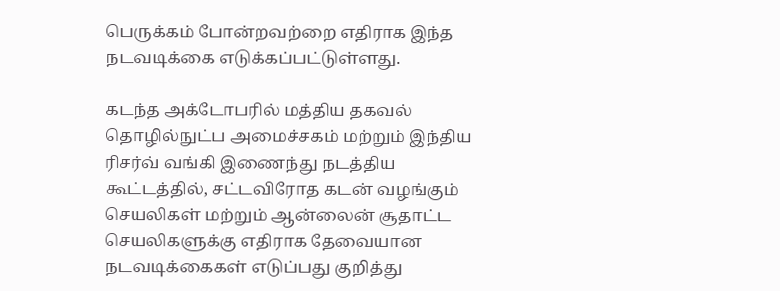பெருக்கம் போன்றவற்றை எதிராக இந்த நடவடிக்கை எடுக்கப்பட்டுள்ளது.

கடந்த அக்டோபரில் மத்திய தகவல் தொழில்நுட்ப அமைச்சகம் மற்றும் இந்திய ரிசர்வ் வங்கி இணைந்து நடத்திய கூட்டத்தில், சட்டவிரோத கடன் வழங்கும் செயலிகள் மற்றும் ஆன்லைன் சூதாட்ட செயலிகளுக்கு எதிராக தேவையான நடவடிக்கைகள் எடுப்பது குறித்து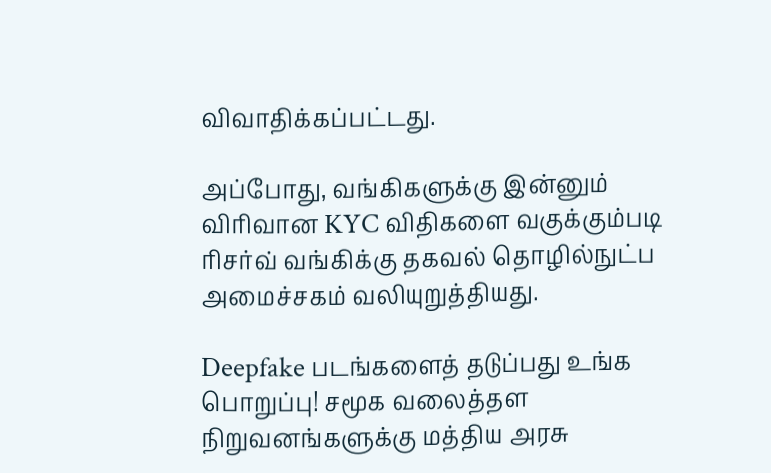விவாதிக்கப்பட்டது.

அப்போது, வங்கிகளுக்கு இன்னும் விரிவான KYC விதிகளை வகுக்கும்படி ரிசர்வ் வங்கிக்கு தகவல் தொழில்நுட்ப அமைச்சகம் வலியுறுத்தியது.

Deepfake படங்களைத் தடுப்பது உங்க பொறுப்பு! சமூக வலைத்தள நிறுவனங்களுக்கு மத்திய அரசு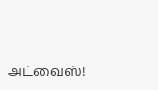அட்வைஸ்!